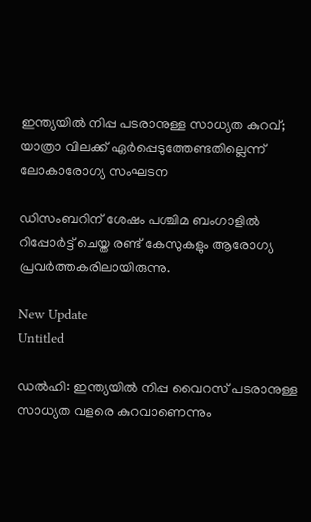ഇന്ത്യയിൽ നിപ്പ പടരാനുള്ള സാധ്യത കുറവ്; യാത്രാ വിലക്ക് ഏർപ്പെടുത്തേണ്ടതില്ലെന്ന് ലോകാരോഗ്യ സംഘടന

ഡിസംബറിന് ശേഷം പശ്ചിമ ബംഗാളില്‍ റിപ്പോര്‍ട്ട് ചെയ്ത രണ്ട് കേസുകളും ആരോഗ്യ പ്രവര്‍ത്തകരിലായിരുന്നു.

New Update
Untitled

ഡല്‍ഹി: ഇന്ത്യയില്‍ നിപ്പ വൈറസ് പടരാനുള്ള സാധ്യത വളരെ കുറവാണെന്നും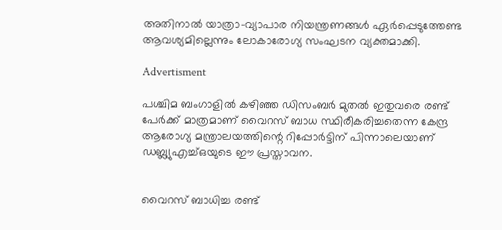അതിനാല്‍ യാത്രാ-വ്യാപാര നിയന്ത്രണങ്ങള്‍ ഏര്‍പ്പെടുത്തേണ്ട ആവശ്യമില്ലെന്നും ലോകാരോഗ്യ സംഘടന വ്യക്തമാക്കി.

Advertisment

പശ്ചിമ ബംഗാളില്‍ കഴിഞ്ഞ ഡിസംബര്‍ മുതല്‍ ഇതുവരെ രണ്ട് പേര്‍ക്ക് മാത്രമാണ് വൈറസ് ബാധ സ്ഥിരീകരിച്ചതെന്ന കേന്ദ്ര ആരോഗ്യ മന്ത്രാലയത്തിന്റെ റിപ്പോര്‍ട്ടിന് പിന്നാലെയാണ് ഡബ്ല്യുഎച്ച്ഒയുടെ ഈ പ്രസ്താവന.


വൈറസ് ബാധിച്ച രണ്ട്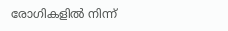രോഗികളില്‍ നിന്ന്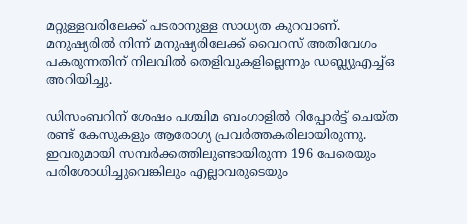മറ്റുള്ളവരിലേക്ക് പടരാനുള്ള സാധ്യത കുറവാണ്. മനുഷ്യരില്‍ നിന്ന് മനുഷ്യരിലേക്ക് വൈറസ് അതിവേഗം പകരുന്നതിന് നിലവില്‍ തെളിവുകളില്ലെന്നും ഡബ്ല്യുഎച്ച്ഒ അറിയിച്ചു.

ഡിസംബറിന് ശേഷം പശ്ചിമ ബംഗാളില്‍ റിപ്പോര്‍ട്ട് ചെയ്ത രണ്ട് കേസുകളും ആരോഗ്യ പ്രവര്‍ത്തകരിലായിരുന്നു. ഇവരുമായി സമ്പര്‍ക്കത്തിലുണ്ടായിരുന്ന 196 പേരെയും പരിശോധിച്ചുവെങ്കിലും എല്ലാവരുടെയും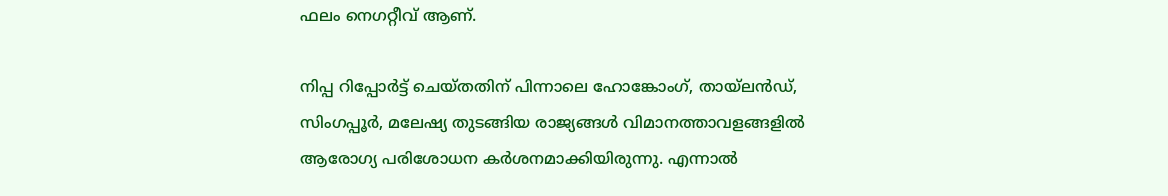ഫലം നെഗറ്റീവ് ആണ്.

നിപ്പ റിപ്പോര്‍ട്ട് ചെയ്തതിന് പിന്നാലെ ഹോങ്കോംഗ്, തായ്ലന്‍ഡ്, സിംഗപ്പൂര്‍, മലേഷ്യ തുടങ്ങിയ രാജ്യങ്ങള്‍ വിമാനത്താവളങ്ങളില്‍ ആരോഗ്യ പരിശോധന കര്‍ശനമാക്കിയിരുന്നു. എന്നാല്‍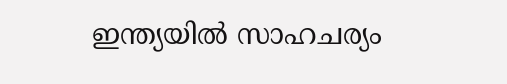ഇന്ത്യയില്‍ സാഹചര്യം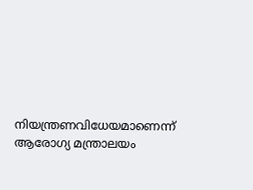നിയന്ത്രണവിധേയമാണെന്ന് ആരോഗ്യ മന്ത്രാലയം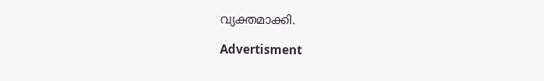വ്യക്തമാക്കി.

Advertisment